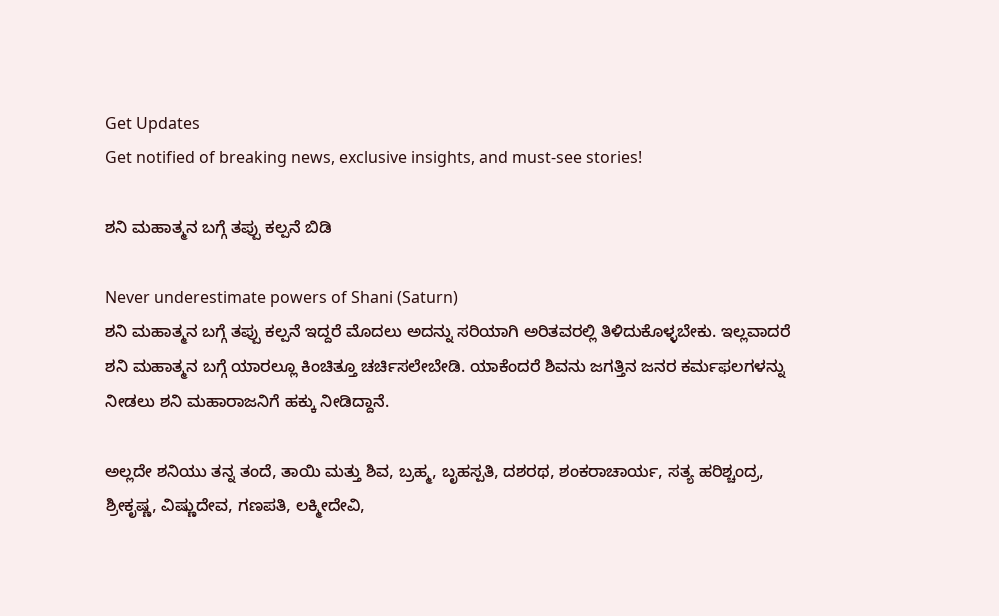Get Updates
Get notified of breaking news, exclusive insights, and must-see stories!

ಶನಿ ಮಹಾತ್ಮನ ಬಗ್ಗೆ ತಪ್ಪು ಕಲ್ಪನೆ ಬಿಡಿ

Never underestimate powers of Shani (Saturn)
ಶನಿ ಮಹಾತ್ಮನ ಬಗ್ಗೆ ತಪ್ಪು ಕಲ್ಪನೆ ಇದ್ದರೆ ಮೊದಲು ಅದನ್ನು ಸರಿಯಾಗಿ ಅರಿತವರಲ್ಲಿ ತಿಳಿದುಕೊಳ್ಳಬೇಕು. ಇಲ್ಲವಾದರೆ ಶನಿ ಮಹಾತ್ಮನ ಬಗ್ಗೆ ಯಾರಲ್ಲೂ ಕಿಂಚಿತ್ತೂ ಚರ್ಚಿಸಲೇಬೇಡಿ. ಯಾಕೆಂದರೆ ಶಿವನು ಜಗತ್ತಿನ ಜನರ ಕರ್ಮಫಲಗಳನ್ನು ನೀಡಲು ಶನಿ ಮಹಾರಾಜನಿಗೆ ಹಕ್ಕು ನೀಡಿದ್ದಾನೆ.

ಅಲ್ಲದೇ ಶನಿಯು ತನ್ನ ತಂದೆ, ತಾಯಿ ಮತ್ತು ಶಿವ, ಬ್ರಹ್ಮ, ಬೃಹಸ್ಪತಿ, ದಶರಥ, ಶಂಕರಾಚಾರ್ಯ, ಸತ್ಯ ಹರಿಶ್ಚಂದ್ರ, ಶ್ರೀಕೃಷ್ಣ, ವಿಷ್ಣುದೇವ, ಗಣಪತಿ, ಲಕ್ಮೀದೇವಿ,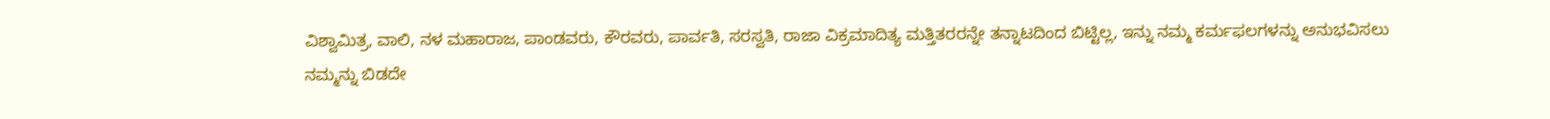ವಿಶ್ವಾಮಿತ್ರ, ವಾಲಿ, ನಳ ಮಹಾರಾಜ, ಪಾಂಡವರು, ಕೌರವರು, ಪಾರ್ವತಿ, ಸರಸ್ವತಿ, ರಾಜಾ ವಿಕ್ರಮಾದಿತ್ಯ ಮತ್ತಿತರರನ್ನೇ ತನ್ನಾಟದಿಂದ ಬಿಟ್ಟಿಲ್ಲ, ಇನ್ನು ನಮ್ಮ ಕರ್ಮಫಲಗಳನ್ನು ಅನುಭವಿಸಲು ನಮ್ಮನ್ನು ಬಿಡದೇ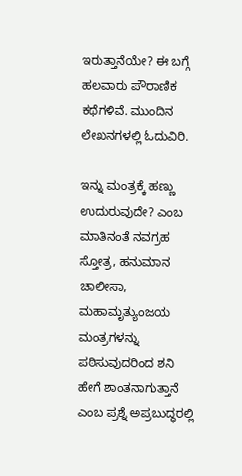ಇರುತ್ತಾನೆಯೇ? ಈ ಬಗ್ಗೆ ಹಲವಾರು ಪೌರಾಣಿಕ ಕಥೆಗಳಿವೆ. ಮುಂದಿನ ಲೇಖನಗಳಲ್ಲಿ ಓದುವಿರಿ.

ಇನ್ನು ಮಂತ್ರಕ್ಕೆ ಹಣ್ಣು ಉದುರುವುದೇ? ಎಂಬ ಮಾತಿನಂತೆ ನವಗ್ರಹ ಸ್ತೋತ್ರ, ಹನುಮಾನ ಚಾಲೀಸಾ, ಮಹಾಮೃತ್ಯುಂಜಯ ಮಂತ್ರಗಳನ್ನು ಪಠಿಸುವುದರಿಂದ ಶನಿ ಹೇಗೆ ಶಾಂತನಾಗುತ್ತಾನೆ ಎಂಬ ಪ್ರಶ್ನೆ ಅಪ್ರಬುದ್ಧರಲ್ಲಿ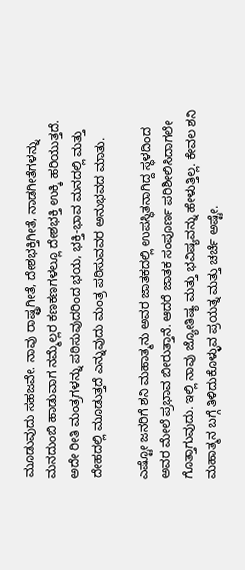ಮೂಡುವುದು ಸಹಜವೇ. ನಾವು ರಾಷ್ಟ್ರಗೀತೆ, ದೇಶಭಕ್ತಿಗೀತೆ, ನಾಡಗೀತೆಗಳನ್ನು ಮನದುಂಬಿ ಹಾಡುವಾಗ ನಮ್ಮೆಲ್ಲರ ಕಣಕಣಗಳಲ್ಲೂ ದೇಶಭಕ್ತಿ ಉಕ್ಕಿ ಹರಿಯುತ್ತದೆ. ಅದೇ ರೀತಿ ಮಂತ್ರಗಳನ್ನು ಪಠಿಸುವುದರಿಂದ ಭಯ, ಭಕ್ತಿ-ಭಾವ ಮನದಲ್ಲಿ ಮತ್ತು ದೇಹದಲ್ಲಿ ಮೂಡುತ್ತದೆ ಎನ್ನುವುದು ಮಂತ್ರ ಪಠಿಸುವವರ ಅನುಭವದ ಮಾತು.

ಎಷ್ಟೋ ಜನರಿಗೆ ಶನಿ ಮಹಾತ್ಮನು ಅವರ ಜಾತಕದಲ್ಲಿ ಉಪಸ್ಥಿತನಾಗಿದ್ದ ಸ್ಥಳದಿಂದ ಅವರ ಮೇಲೆ ಪ್ರಭಾವ ಬೀರುತ್ತಾನೆ. ಆದರೆ ಜಾತಕ ಸಂಪೂರ್ಣ ಪರಿಶೀಲಿಸಿದಾಗಲೇ ಗೊತ್ತಾಗುವುದು. ಇಲ್ಲಿ ನಾವು ಜ್ಯೋತಿಷ್ಯ ಮತ್ತು ಭವಿಷ್ಯವನ್ನು ಹೇಳುತ್ತಿಲ್ಲ. ಕೇವಲ ಶನಿ ಮಹಾತ್ಮನ ಬಗ್ಗೆ ತಿಳಿದುಕೊಳ್ಳುವ ಪ್ರಯತ್ನ ಮತ್ತು ಚರ್ಚೆ ಅಷ್ಟೇ.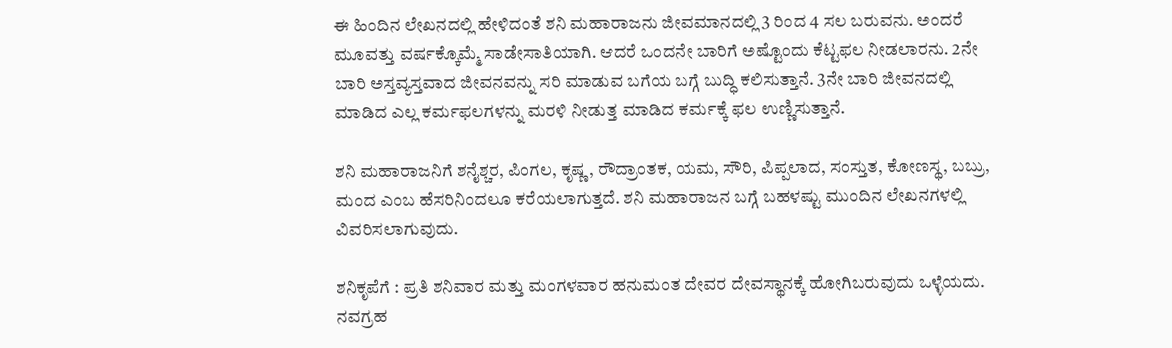ಈ ಹಿಂದಿನ ಲೇಖನದಲ್ಲಿ ಹೇಳಿದಂತೆ ಶನಿ ಮಹಾರಾಜನು ಜೀವಮಾನದಲ್ಲಿ 3 ರಿಂದ 4 ಸಲ ಬರುವನು. ಅಂದರೆ ಮೂವತ್ತು ವರ್ಷಕ್ಕೊಮ್ಮೆ ಸಾಡೇಸಾತಿಯಾಗಿ. ಆದರೆ ಒಂದನೇ ಬಾರಿಗೆ ಅಷ್ಟೊಂದು ಕೆಟ್ಟಫಲ ನೀಡಲಾರನು. 2ನೇ ಬಾರಿ ಅಸ್ತವ್ಯಸ್ತವಾದ ಜೀವನವನ್ನು ಸರಿ ಮಾಡುವ ಬಗೆಯ ಬಗ್ಗೆ ಬುದ್ಧಿ ಕಲಿಸುತ್ತಾನೆ. 3ನೇ ಬಾರಿ ಜೀವನದಲ್ಲಿ ಮಾಡಿದ ಎಲ್ಲ ಕರ್ಮಫಲಗಳನ್ನು ಮರಳಿ ನೀಡುತ್ತ ಮಾಡಿದ ಕರ್ಮಕ್ಕೆ ಫಲ ಉಣ್ಣಿಸುತ್ತಾನೆ.

ಶನಿ ಮಹಾರಾಜನಿಗೆ ಶನೈಶ್ಚರ, ಪಿಂಗಲ, ಕೃಷ್ಣ, ರೌದ್ರಾಂತಕ, ಯಮ, ಸೌರಿ, ಪಿಪ್ಪಲಾದ, ಸಂಸ್ತುತ, ಕೋಣಸ್ಥ, ಬಬ್ರು, ಮಂದ ಎಂಬ ಹೆಸರಿನಿಂದಲೂ ಕರೆಯಲಾಗುತ್ತದೆ. ಶನಿ ಮಹಾರಾಜನ ಬಗ್ಗೆ ಬಹಳಷ್ಟು ಮುಂದಿನ ಲೇಖನಗಳಲ್ಲಿ ವಿವರಿಸಲಾಗುವುದು.

ಶನಿಕೃಪೆಗೆ : ಪ್ರತಿ ಶನಿವಾರ ಮತ್ತು ಮಂಗಳವಾರ ಹನುಮಂತ ದೇವರ ದೇವಸ್ಥಾನಕ್ಕೆ ಹೋಗಿಬರುವುದು ಒಳ್ಳೆಯದು. ನವಗ್ರಹ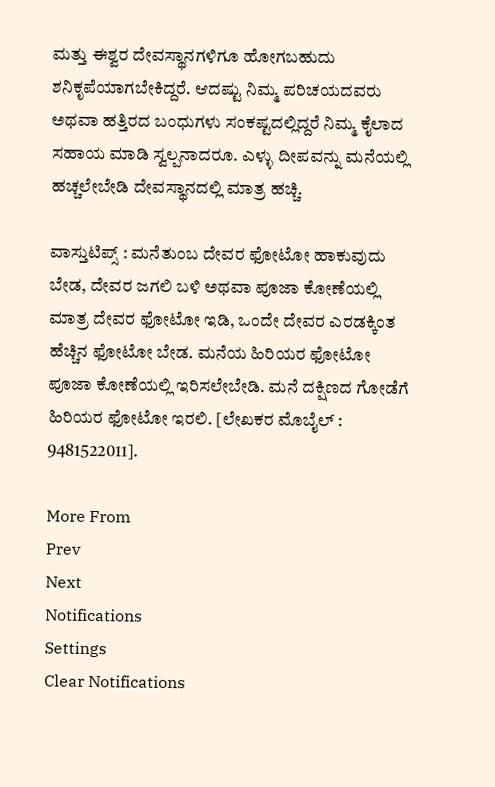ಮತ್ತು ಈಶ್ವರ ದೇವಸ್ಥಾನಗಳಿಗೂ ಹೋಗಬಹುದು ಶನಿಕೃಪೆಯಾಗಬೇಕಿದ್ದರೆ. ಆದಷ್ಟು ನಿಮ್ಮ ಪರಿಚಯದವರು ಅಥವಾ ಹತ್ತಿರದ ಬಂಧುಗಳು ಸಂಕಷ್ಟದಲ್ಲಿದ್ದರೆ ನಿಮ್ಮ ಕೈಲಾದ ಸಹಾಯ ಮಾಡಿ ಸ್ವಲ್ಪನಾದರೂ. ಎಳ್ಳು ದೀಪವನ್ನು ಮನೆಯಲ್ಲಿ ಹಚ್ಚಲೇಬೇಡಿ ದೇವಸ್ಥಾನದಲ್ಲಿ ಮಾತ್ರ ಹಚ್ಚಿ.

ವಾಸ್ತುಟಿಪ್ಸ್ : ಮನೆತುಂಬ ದೇವರ ಫೋಟೋ ಹಾಕುವುದು ಬೇಡ, ದೇವರ ಜಗಲಿ ಬಳಿ ಅಥವಾ ಪೂಜಾ ಕೋಣೆಯಲ್ಲಿ ಮಾತ್ರ ದೇವರ ಫೋಟೋ ಇಡಿ, ಒಂದೇ ದೇವರ ಎರಡಕ್ಕಿಂತ ಹೆಚ್ಚಿನ ಫೋಟೋ ಬೇಡ. ಮನೆಯ ಹಿರಿಯರ ಫೋಟೋ ಪೂಜಾ ಕೋಣೆಯಲ್ಲಿ ಇರಿಸಲೇಬೇಡಿ. ಮನೆ ದಕ್ಷಿಣದ ಗೋಡೆಗೆ ಹಿರಿಯರ ಫೋಟೋ ಇರಲಿ. [ಲೇಖಕರ ಮೊಬೈಲ್ : 9481522011].

More From
Prev
Next
Notifications
Settings
Clear Notifications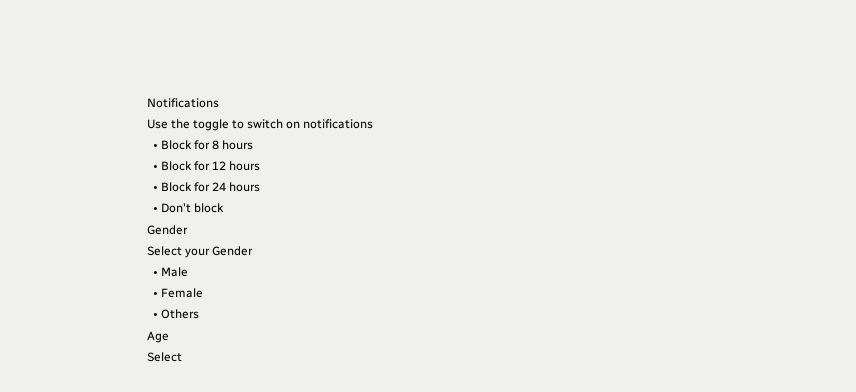Notifications
Use the toggle to switch on notifications
  • Block for 8 hours
  • Block for 12 hours
  • Block for 24 hours
  • Don't block
Gender
Select your Gender
  • Male
  • Female
  • Others
Age
Select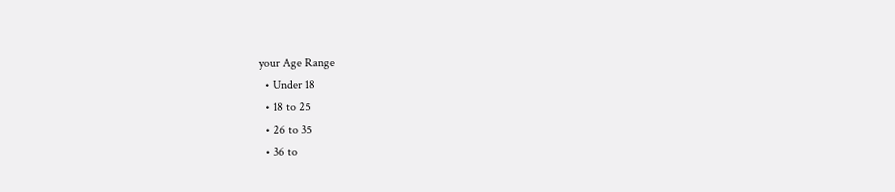your Age Range
  • Under 18
  • 18 to 25
  • 26 to 35
  • 36 to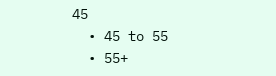45
  • 45 to 55
  • 55+